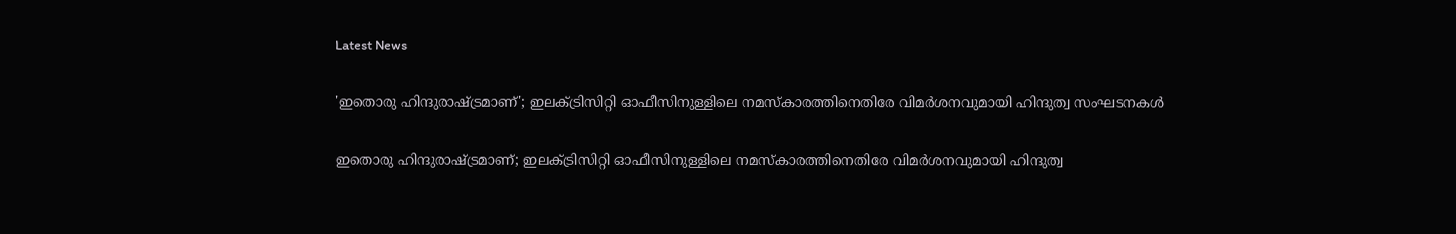Latest News

'ഇതൊരു ഹിന്ദുരാഷ്ട്രമാണ്'; ഇലക്ട്രിസിറ്റി ഓഫീസിനുള്ളിലെ നമസ്‌കാരത്തിനെതിരേ വിമര്‍ശനവുമായി ഹിന്ദുത്വ സംഘടനകള്‍

ഇതൊരു ഹിന്ദുരാഷ്ട്രമാണ്; ഇലക്ട്രിസിറ്റി ഓഫീസിനുള്ളിലെ നമസ്‌കാരത്തിനെതിരേ വിമര്‍ശനവുമായി ഹിന്ദുത്വ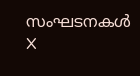സംഘടനകള്‍
X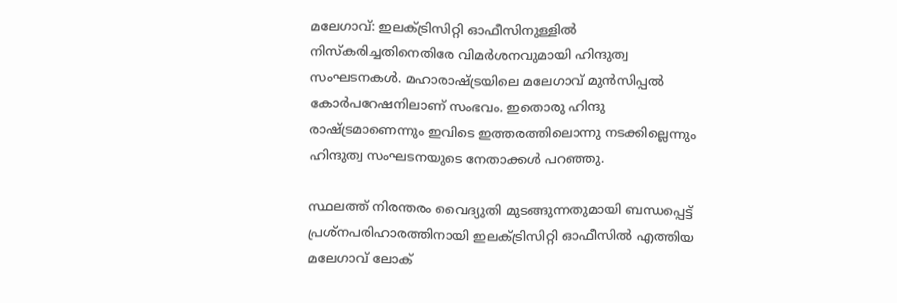മലേഗാവ്: ഇലക്ട്രിസിറ്റി ഓഫീസിനുള്ളില്‍ നിസ്‌കരിച്ചതിനെതിരേ വിമര്‍ശനവുമായി ഹിന്ദുത്വ സംഘടനകള്‍. മഹാരാഷ്ട്രയിലെ മലേഗാവ് മുന്‍സിപ്പല്‍ കോര്‍പറേഷനിലാണ് സംഭവം. ഇതൊരു ഹിന്ദു രാഷ്ട്രമാണെന്നും ഇവിടെ ഇത്തരത്തിലൊന്നു നടക്കില്ലെന്നും ഹിന്ദുത്വ സംഘടനയുടെ നേതാക്കള്‍ പറഞ്ഞു.

സ്ഥലത്ത് നിരന്തരം വൈദ്യുതി മുടങ്ങുന്നതുമായി ബന്ധപ്പെട്ട് പ്രശ്‌നപരിഹാരത്തിനായി ഇലക്ട്രിസിറ്റി ഓഫീസില്‍ എത്തിയ മലേഗാവ് ലോക്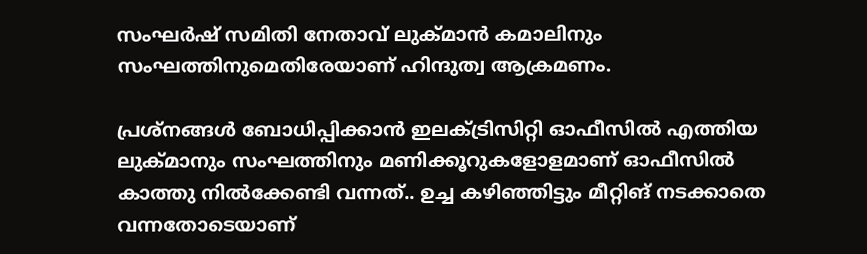സംഘര്‍ഷ് സമിതി നേതാവ് ലുക്മാന്‍ കമാലിനും സംഘത്തിനുമെതിരേയാണ് ഹിന്ദുത്വ ആക്രമണം.

പ്രശ്‌നങ്ങള്‍ ബോധിപ്പിക്കാന്‍ ഇലക്ട്രിസിറ്റി ഓഫീസില്‍ എത്തിയ ലുക്മാനും സംഘത്തിനും മണിക്കൂറുകളോളമാണ് ഓഫീസില്‍ കാത്തു നില്‍ക്കേണ്ടി വന്നത്.. ഉച്ച കഴിഞ്ഞിട്ടും മീറ്റിങ് നടക്കാതെ വന്നതോടെയാണ്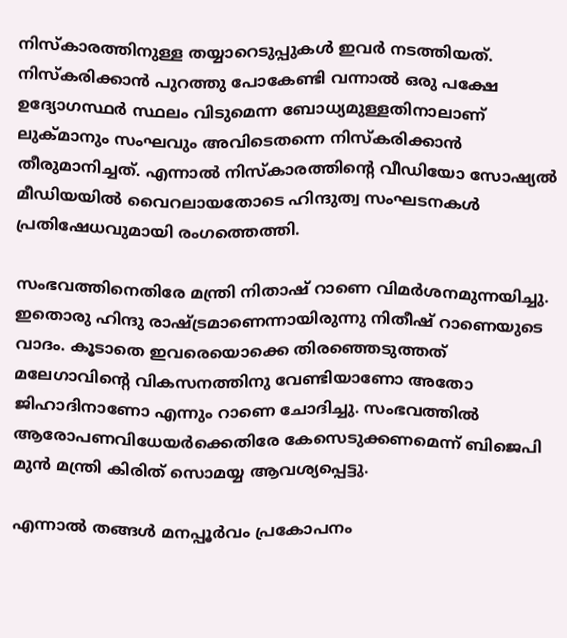നിസ്‌കാരത്തിനുള്ള തയ്യാറെടുപ്പുകള്‍ ഇവര്‍ നടത്തിയത്. നിസ്‌കരിക്കാന്‍ പുറത്തു പോകേണ്ടി വന്നാല്‍ ഒരു പക്ഷേ ഉദ്യോഗസ്ഥര്‍ സ്ഥലം വിടുമെന്ന ബോധ്യമുള്ളതിനാലാണ് ലുക്മാനും സംഘവും അവിടെതന്നെ നിസ്‌കരിക്കാന്‍ തീരുമാനിച്ചത്. എന്നാല്‍ നിസ്‌കാരത്തിന്റെ വീഡിയോ സോഷ്യല്‍ മീഡിയയില്‍ വൈറലായതോടെ ഹിന്ദുത്വ സംഘടനകള്‍ പ്രതിഷേധവുമായി രംഗത്തെത്തി.

സംഭവത്തിനെതിരേ മന്ത്രി നിതാഷ് റാണെ വിമര്‍ശനമുന്നയിച്ചു. ഇതൊരു ഹിന്ദു രാഷ്ട്രമാണെന്നായിരുന്നു നിതീഷ് റാണെയുടെ വാദം. കൂടാതെ ഇവരെയൊക്കെ തിരഞ്ഞെടുത്തത് മലേഗാവിന്റെ വികസനത്തിനു വേണ്ടിയാണോ അതോ ജിഹാദിനാണോ എന്നും റാണെ ചോദിച്ചു. സംഭവത്തില്‍ ആരോപണവിധേയര്‍ക്കെതിരേ കേസെടുക്കണമെന്ന് ബിജെപി മുന്‍ മന്ത്രി കിരിത് സൊമയ്യ ആവശ്യപ്പെട്ടു.

എന്നാല്‍ തങ്ങള്‍ മനപ്പൂര്‍വം പ്രകോപനം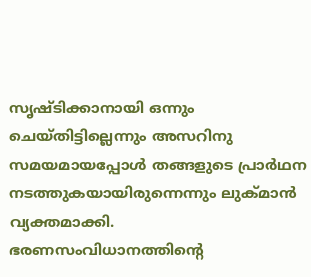സൃഷ്ടിക്കാനായി ഒന്നും ചെയ്തിട്ടില്ലെന്നും അസറിനു സമയമായപ്പോള്‍ തങ്ങളുടെ പ്രാര്‍ഥന നടത്തുകയായിരുന്നെന്നും ലുക്മാന്‍ വ്യക്തമാക്കി. ഭരണസംവിധാനത്തിന്റെ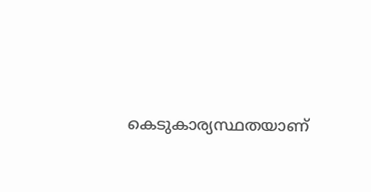കെടുകാര്യസ്ഥതയാണ്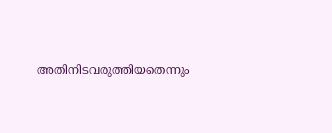അതിനിടവരുത്തിയതെന്നും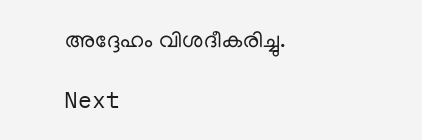അദ്ദേഹം വിശദീകരിച്ചു.

Next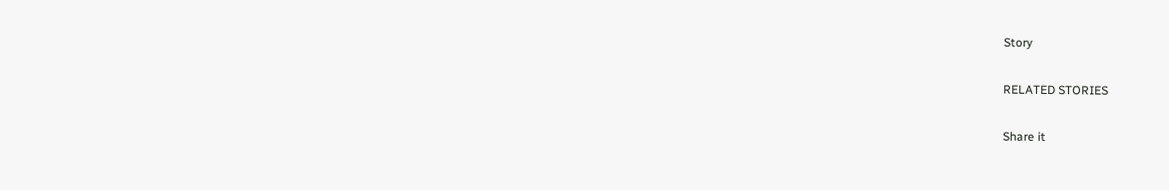Story

RELATED STORIES

Share it